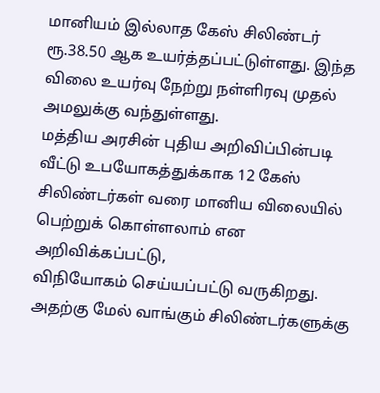மானியம் இல்லாத கேஸ் சிலிண்டர் ரூ.38.50 ஆக உயர்த்தப்பட்டுள்ளது. இந்த விலை உயர்வு நேற்று நள்ளிரவு முதல் அமலுக்கு வந்துள்ளது.
மத்திய அரசின் புதிய அறிவிப்பின்படி வீட்டு உபயோகத்துக்காக 12 கேஸ் சிலிண்டர்கள் வரை மானிய விலையில் பெற்றுக் கொள்ளலாம் என அறிவிக்கப்பட்டு,
விநியோகம் செய்யப்பட்டு வருகிறது. அதற்கு மேல் வாங்கும் சிலிண்டர்களுக்கு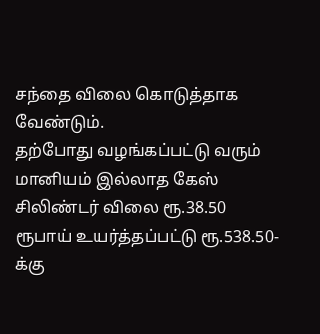சந்தை விலை கொடுத்தாக வேண்டும்.
தற்போது வழங்கப்பட்டு வரும் மானியம் இல்லாத கேஸ் சிலிண்டர் விலை ரூ.38.50 ரூபாய் உயர்த்தப்பட்டு ரூ.538.50-க்கு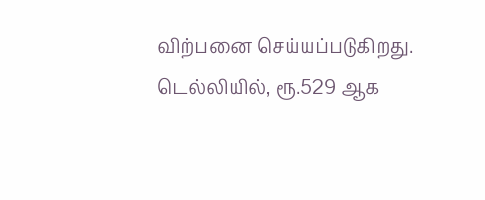விற்பனை செய்யப்படுகிறது.
டெல்லியில், ரூ.529 ஆக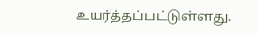உயர்த்தப்பட்டுள்ளது.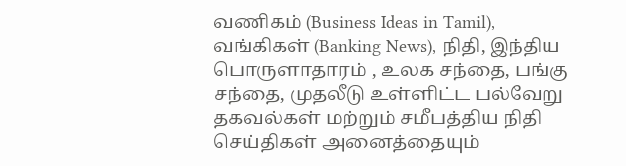வணிகம் (Business Ideas in Tamil), வங்கிகள் (Banking News), நிதி, இந்திய பொருளாதாரம் , உலக சந்தை, பங்கு சந்தை, முதலீடு உள்ளிட்ட பல்வேறு தகவல்கள் மற்றும் சமீபத்திய நிதி செய்திகள் அனைத்தையும்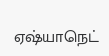ஏஷ்யாநெட்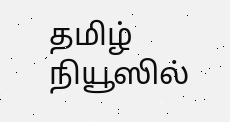தமிழ் நியூஸில்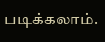படிக்கலாம்.